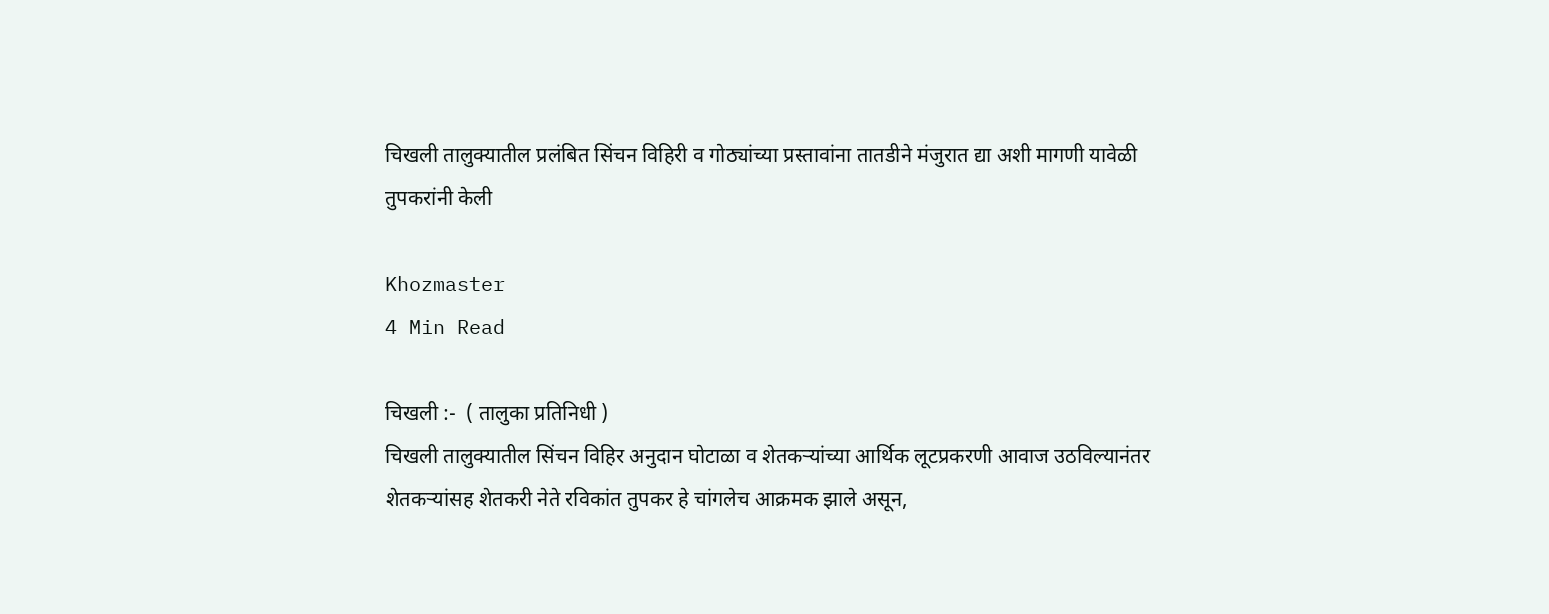चिखली तालुक्यातील प्रलंबित सिंचन विहिरी व गोठ्यांच्या प्रस्तावांना तातडीने मंजुरात द्या अशी मागणी यावेळी तुपकरांनी केली

Khozmaster
4 Min Read

चिखली :-  ( तालुका प्रतिनिधी )
चिखली तालुक्यातील सिंचन विहिर अनुदान घोटाळा व शेतकऱ्यांच्या आर्थिक लूटप्रकरणी आवाज उठविल्यानंतर शेतकऱ्यांसह शेतकरी नेते रविकांत तुपकर हे चांगलेच आक्रमक झाले असून,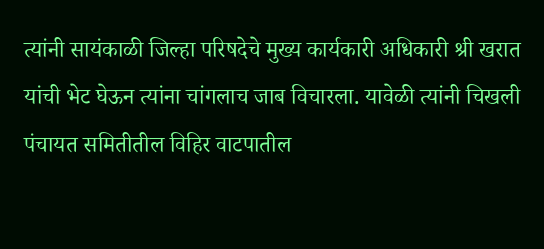त्यांनी सायंकाळी जिल्हा परिषदेचे मुख्य कार्यकारी अधिकारी श्री खरात यांची भेट घेऊन त्यांना चांगलाच जाब विचारला. यावेळी त्यांनी चिखली पंचायत समितीतील विहिर वाटपातील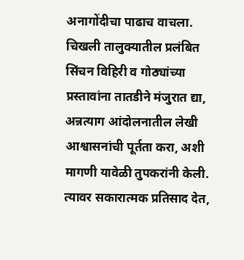अनागोंदीचा पाढाच वाचला. चिखली तालुक्यातील प्रलंबित सिंचन विहिरी व गोठ्यांच्या प्रस्तावांना तातडीने मंजुरात द्या, अन्नत्याग आंदोलनातील लेखी आश्वासनांची पूर्तता करा, अशी मागणी यावेळी तुपकरांनी केली. त्यावर सकारात्मक प्रतिसाद देत,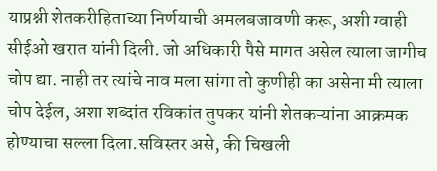याप्रश्नी शेतकरीहिताच्या निर्णयाची अमलबजावणी करू, अशी ग्वाही सीईओ खरात यांनी दिली. जो अधिकारी पैसे मागत असेल त्याला जागीच चोप द्या. नाही तर त्यांचे नाव मला सांगा तो कुणीही का असेना मी त्याला चोप देईल, अशा शब्दांत रविकांत तुपकर यांनी शेतकऱ्यांना आक्रमक होण्याचा सल्ला दिला.सविस्तर असे, की चिखली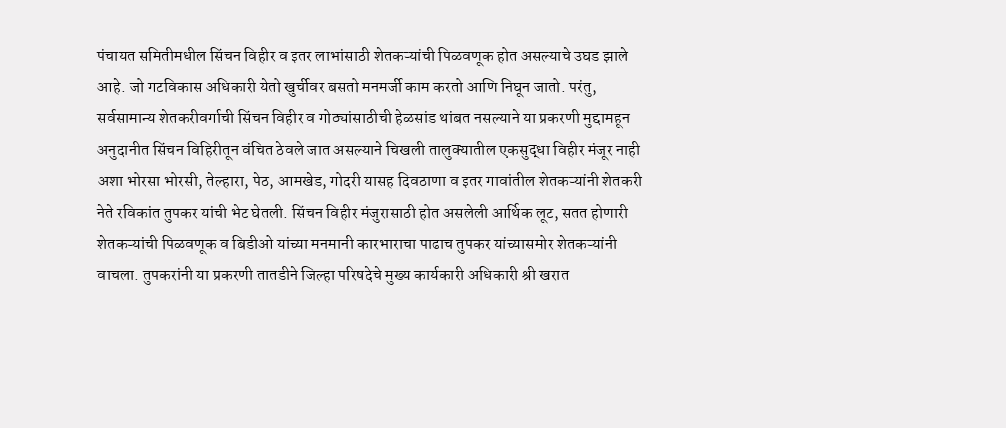पंचायत समितीमधील सिंचन विहीर व इतर लाभांसाठी शेतकऱ्यांची पिळवणूक होत असल्याचे उघड झाले आहे. जो गटविकास अधिकारी येतो खुर्चीवर बसतो मनमर्जी काम करतो आणि निघून जातो. परंतु, सर्वसामान्य शेतकरीवर्गाची सिंचन विहीर व गोठ्यांसाठीची हेळसांड थांबत नसल्याने या प्रकरणी मुद्दामहून अनुदानीत सिंचन विहिरीतून वंचित ठेवले जात असल्याने चिखली तालुक्यातील एकसुद्धा विहीर मंजूर नाही अशा भोरसा भोरसी, तेल्हारा, पेठ, आमखेड, गोदरी यासह दिवठाणा व इतर गावांतील शेतकऱ्यांनी शेतकरी नेते रविकांत तुपकर यांची भेट घेतली. सिंचन विहीर मंजुरासाठी होत असलेली आर्थिक लूट, सतत होणारी शेतकऱ्यांची पिळवणूक व बिडीओ यांच्या मनमानी कारभाराचा पाढाच तुपकर यांच्यासमोर शेतकऱ्यांनी वाचला. तुपकरांनी या प्रकरणी तातडीने जिल्हा परिषदेचे मुख्य कार्यकारी अधिकारी श्री खरात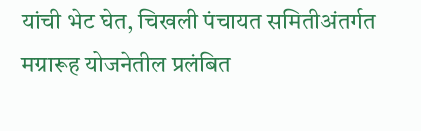यांची भेट घेत, चिखली पंचायत समितीअंतर्गत मग्रारूह योजनेतील प्रलंबित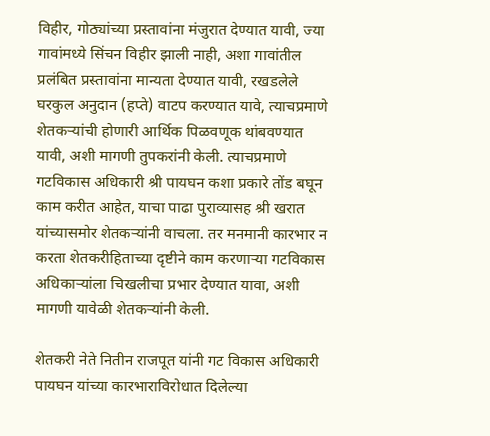विहीर, गोठ्यांच्या प्रस्तावांना मंजुरात देण्यात यावी, ज्या गावांमध्ये सिंचन विहीर झाली नाही, अशा गावांतील प्रलंबित प्रस्तावांना मान्यता देण्यात यावी, रखडलेले घरकुल अनुदान (हप्ते) वाटप करण्यात यावे, त्याचप्रमाणे शेतकऱ्यांची होणारी आर्थिक पिळवणूक थांबवण्यात यावी, अशी मागणी तुपकरांनी केली. त्याचप्रमाणे गटविकास अधिकारी श्री पायघन कशा प्रकारे तोंड बघून काम करीत आहेत, याचा पाढा पुराव्यासह श्री खरात यांच्यासमोर शेतकऱ्यांनी वाचला. तर मनमानी कारभार न करता शेतकरीहिताच्या दृष्टीने काम करणाऱ्या गटविकास अधिकाऱ्यांला चिखलीचा प्रभार देण्यात यावा, अशी मागणी यावेळी शेतकऱ्यांनी केली.

शेतकरी नेते नितीन राजपूत यांनी गट विकास अधिकारी पायघन यांच्या कारभाराविरोधात दिलेल्या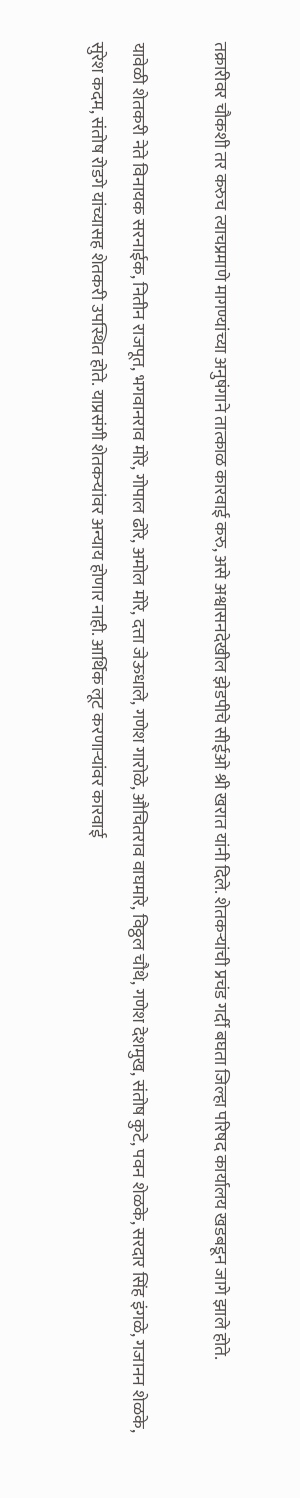तक्रारीवर चौकशी तर करुच त्याचप्रमाणे मागण्यांच्या अनुषंगाने तात्काळ कारवाई करु, असे अश्वासनदेखील झेडपीचे सीईओ श्री खरात यांनी दिले. शेतकऱ्यांची प्रचंड गर्दी बघता जिल्हा परिषद कार्यालय खडबडून जागे झाले होते.

यावेळी शेतकरी नेते विनायक सरनाईक, नितीन राजपूत, भगवानराव मोरे, गोपाल ढोरे, अमोल मोरे, दत्ता जेऊधाले, गणेश गारोळे, औचितराव वाघमारे, विठ्ठल चौथे, गणेश देशमुख, संतोष कुटे, पवन शेळके, सरदार सिंह इंगळे, गजानन शेळके, सुरेश कदम, संतोष रोडगे यांच्यासह शेतकरी उपस्थित होते. याप्रसंगी शेतकऱ्यांवर अन्याय होणार नाही. आर्थिक लूट करणाऱ्यांवर कारवाई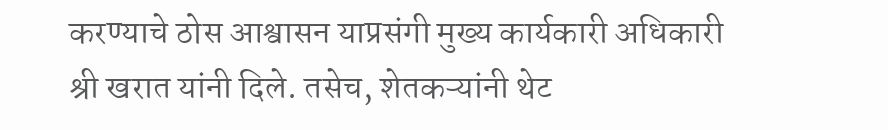करण्याचे ठोस आश्वासन याप्रसंगी मुख्य कार्यकारी अधिकारी श्री खरात यांनी दिले. तसेच, शेतकऱ्यांनी थेट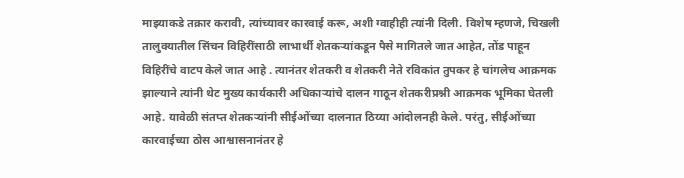माझ्याकडे तक्रार करावी, त्यांच्यावर कारवाई करू, अशी ग्वाहीही त्यांनी दिली. विशेष म्हणजे, चिखली तालुक्यातील सिंचन विहिरींसाठी लाभार्थी शेतकऱ्यांकडून पैसे मागितले जात आहेत, तोंड पाहून विहिरींचे वाटप केले जात आहे . त्यानंतर शेतकरी व शेतकरी नेते रविकांत तुपकर हे चांगलेच आक्रमक झाल्याने त्यांनी थेट मुख्य कार्यकारी अधिकाऱ्यांचे दालन गाठून शेतकरीप्रश्नी आक्रमक भूमिका घेतली आहे. यावेळी संतप्त शेतकऱ्यांनी सीईओंच्या दालनात ठिय्या आंदोलनही केले. परंतु, सीईओंच्या कारवाईच्या ठोस आश्वासनानंतर हे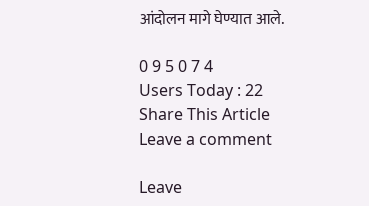आंदोलन मागे घेण्यात आले.

0 9 5 0 7 4
Users Today : 22
Share This Article
Leave a comment

Leave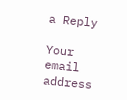a Reply

Your email address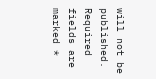will not be published. Required fields are marked *